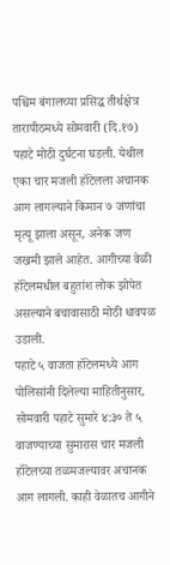पश्चिम बंगालच्या प्रसिद्ध तीर्थक्षेत्र तारापीठमध्ये सोमवारी (दि.१७) पहाटे मोठी दुर्घटना घडली. येथील एका चार मजली हॉटेलला अचानक आग लागल्याने किमान ७ जणांचा मृत्यू झाला असून, अनेक जण जखमी झाले आहेत. आगीच्या वेळी हॉटेलमधील बहुतांश लोक झोपेत असल्याने बचावासाठी मोठी धावपळ उडाली.
पहाटे ५ वाजता हॉटेलमध्ये आग
पोलिसांनी दिलेल्या माहितीनुसार, सोमवारी पहाटे सुमारे ४:३० ते ५ वाजण्याच्या सुमारास चार मजली हॉटेलच्या तळमजल्यावर अचानक आग लागली. काही वेळातच आगीने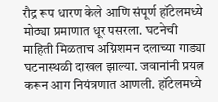रौद्र रूप धारण केले आणि संपूर्ण हॉटेलमध्ये मोठ्या प्रमाणात धूर पसरला. घटनेची माहिती मिळताच अग्निशमन दलाच्या गाड्या घटनास्थळी दाखल झाल्या. जवानांनी प्रयत्न करून आग नियंत्रणात आणली. हॉटेलमध्ये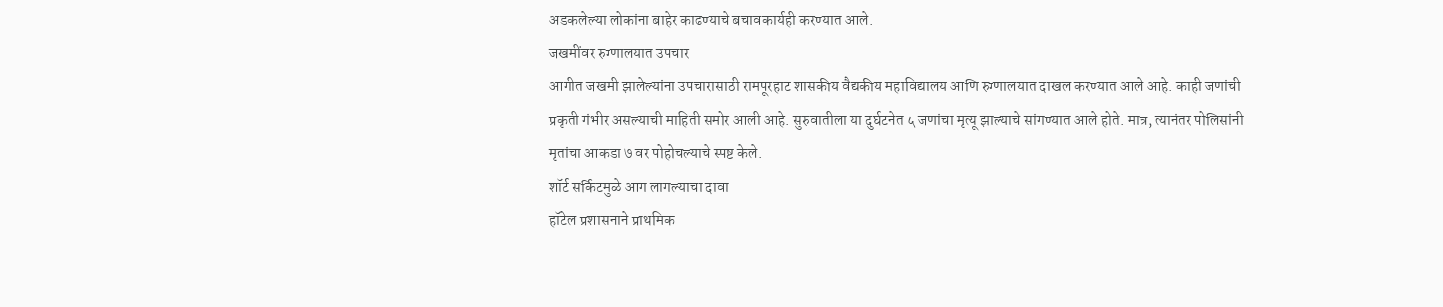अडकलेल्या लोकांना बाहेर काढण्याचे बचावकार्यही करण्यात आले.
जखमींवर रुग्णालयात उपचार
आगीत जखमी झालेल्यांना उपचारासाठी रामपूरहाट शासकीय वैद्यकीय महाविद्यालय आणि रुग्णालयात दाखल करण्यात आले आहे. काही जणांची प्रकृती गंभीर असल्याची माहिती समोर आली आहे. सुरुवातीला या दुर्घटनेत ५ जणांचा मृत्यू झाल्याचे सांगण्यात आले होते. मात्र, त्यानंतर पोलिसांनी मृतांचा आकडा ७ वर पोहोचल्याचे स्पष्ट केले.
शॉर्ट सर्किटमुळे आग लागल्याचा दावा
हॉटेल प्रशासनाने प्राथमिक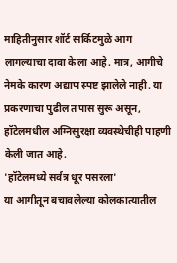माहितीनुसार शॉर्ट सर्किटमुळे आग लागल्याचा दावा केला आहे. मात्र, आगीचे नेमके कारण अद्याप स्पष्ट झालेले नाही. या प्रकरणाचा पुढील तपास सुरू असून, हॉटेलमधील अग्निसुरक्षा व्यवस्थेचीही पाहणी केली जात आहे.
'हॉटेलमध्ये सर्वत्र धूर पसरला'
या आगीतून बचावलेल्या कोलकात्यातील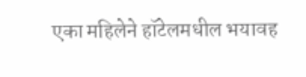एका महिलेने हॉटेलमधील भयावह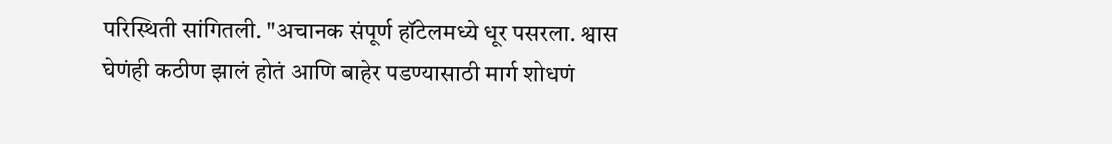परिस्थिती सांगितली. "अचानक संपूर्ण हॉटेलमध्ये धूर पसरला. श्वास घेणंही कठीण झालं होतं आणि बाहेर पडण्यासाठी मार्ग शोधणं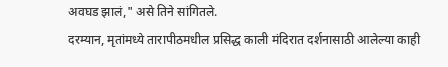अवघड झालं," असे तिने सांगितले.
दरम्यान, मृतांमध्ये तारापीठमधील प्रसिद्ध काली मंदिरात दर्शनासाठी आलेल्या काही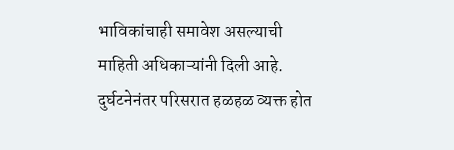भाविकांचाही समावेश असल्याची माहिती अधिकाऱ्यांनी दिली आहे. दुर्घटनेनंतर परिसरात हळहळ व्यक्त होत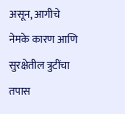असून, आगीचे नेमके कारण आणि सुरक्षेतील त्रुटींचा तपास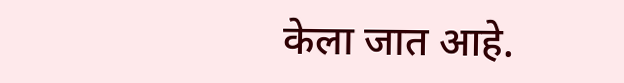केला जात आहे.